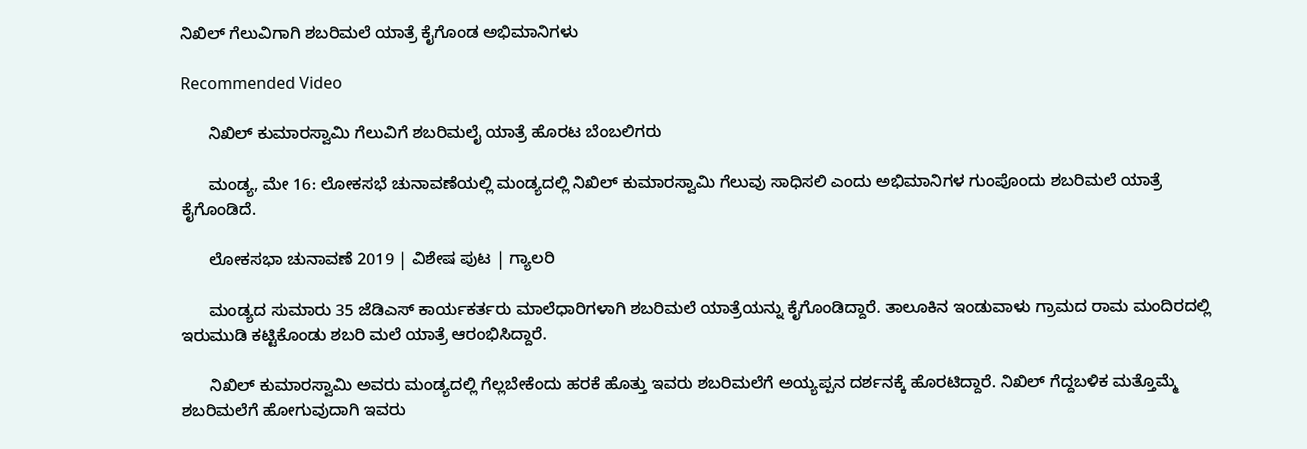ನಿಖಿಲ್ ಗೆಲುವಿಗಾಗಿ ಶಬರಿಮಲೆ ಯಾತ್ರೆ ಕೈಗೊಂಡ ಅಭಿಮಾನಿಗಳು

Recommended Video

      ನಿಖಿಲ್ ಕುಮಾರಸ್ವಾಮಿ ಗೆಲುವಿಗೆ ಶಬರಿಮಲೈ ಯಾತ್ರೆ ಹೊರಟ ಬೆಂಬಲಿಗರು

      ಮಂಡ್ಯ, ಮೇ 16: ಲೋಕಸಭೆ ಚುನಾವಣೆಯಲ್ಲಿ ಮಂಡ್ಯದಲ್ಲಿ ನಿಖಿಲ್ ಕುಮಾರಸ್ವಾಮಿ ಗೆಲುವು ಸಾಧಿಸಲಿ ಎಂದು ಅಭಿಮಾನಿಗಳ ಗುಂಪೊಂದು ಶಬರಿಮಲೆ ಯಾತ್ರೆ ಕೈಗೊಂಡಿದೆ.

      ಲೋಕಸಭಾ ಚುನಾವಣೆ 2019 | ವಿಶೇಷ ಪುಟ | ಗ್ಯಾಲರಿ

      ಮಂಡ್ಯದ ಸುಮಾರು 35 ಜೆಡಿಎಸ್ ಕಾರ್ಯಕರ್ತರು ಮಾಲೆಧಾರಿಗಳಾಗಿ ಶಬರಿಮಲೆ ಯಾತ್ರೆಯನ್ನು ಕೈಗೊಂಡಿದ್ದಾರೆ. ತಾಲೂಕಿನ ಇಂಡುವಾಳು ಗ್ರಾಮದ ರಾಮ ಮಂದಿರದಲ್ಲಿ ಇರುಮುಡಿ ಕಟ್ಟಿಕೊಂಡು ಶಬರಿ ಮಲೆ ಯಾತ್ರೆ ಆರಂಭಿಸಿದ್ದಾರೆ.

      ನಿಖಿಲ್ ಕುಮಾರಸ್ವಾಮಿ ಅವರು ಮಂಡ್ಯದಲ್ಲಿ ಗೆಲ್ಲಬೇಕೆಂದು ಹರಕೆ ಹೊತ್ತು ಇವರು ಶಬರಿಮಲೆಗೆ ಅಯ್ಯಪ್ಪನ ದರ್ಶನಕ್ಕೆ ಹೊರಟಿದ್ದಾರೆ. ನಿಖಿಲ್ ಗೆದ್ದಬಳಿಕ ಮತ್ತೊಮ್ಮೆ ಶಬರಿಮಲೆಗೆ ಹೋಗುವುದಾಗಿ ಇವರು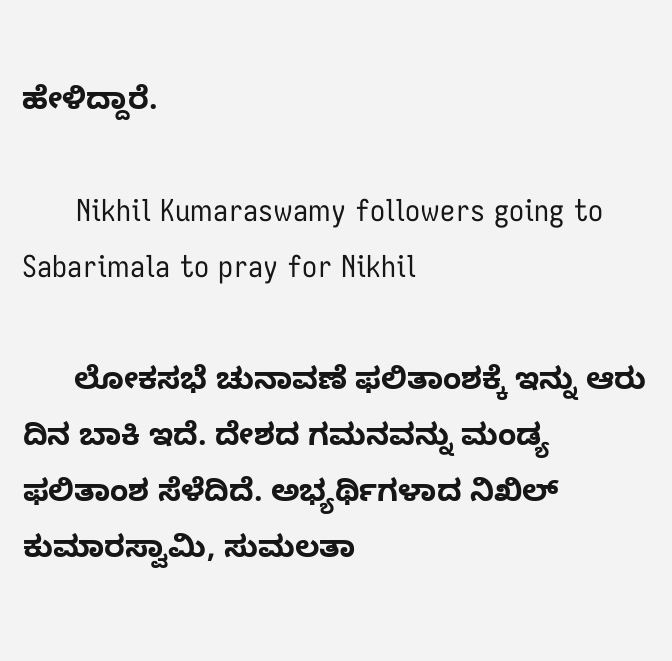ಹೇಳಿದ್ದಾರೆ.

      Nikhil Kumaraswamy followers going to Sabarimala to pray for Nikhil

      ಲೋಕಸಭೆ ಚುನಾವಣೆ ಫಲಿತಾಂಶಕ್ಕೆ ಇನ್ನು ಆರು ದಿನ ಬಾಕಿ ಇದೆ. ದೇಶದ ಗಮನವನ್ನು ಮಂಡ್ಯ ಫಲಿತಾಂಶ ಸೆಳೆದಿದೆ. ಅಭ್ಯರ್ಥಿಗಳಾದ ನಿಖಿಲ್ ಕುಮಾರಸ್ವಾಮಿ, ಸುಮಲತಾ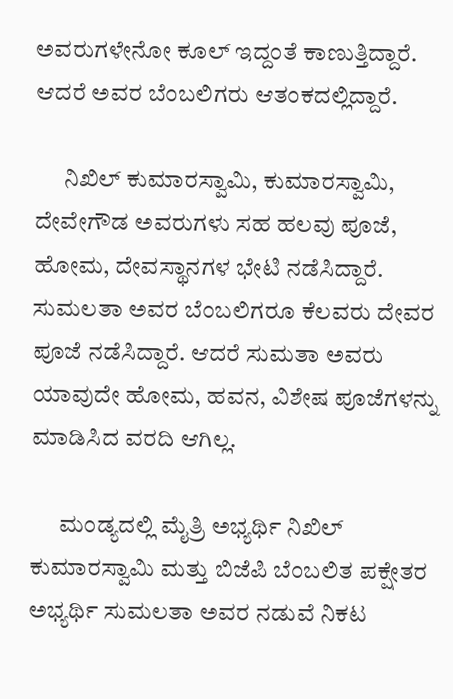ಅವರುಗಳೇನೋ ಕೂಲ್ ಇದ್ದಂತೆ ಕಾಣುತ್ತಿದ್ದಾರೆ. ಆದರೆ ಅವರ ಬೆಂಬಲಿಗರು ಆತಂಕದಲ್ಲಿದ್ದಾರೆ.

      ನಿಖಿಲ್ ಕುಮಾರಸ್ವಾಮಿ, ಕುಮಾರಸ್ವಾಮಿ, ದೇವೇಗೌಡ ಅವರುಗಳು ಸಹ ಹಲವು ಪೂಜೆ, ಹೋಮ, ದೇವಸ್ಥಾನಗಳ ಭೇಟಿ ನಡೆಸಿದ್ದಾರೆ. ಸುಮಲತಾ ಅವರ ಬೆಂಬಲಿಗರೂ ಕೆಲವರು ದೇವರ ಪೂಜೆ ನಡೆಸಿದ್ದಾರೆ. ಆದರೆ ಸುಮತಾ ಅವರು ಯಾವುದೇ ಹೋಮ, ಹವನ, ವಿಶೇಷ ಪೂಜೆಗಳನ್ನು ಮಾಡಿಸಿದ ವರದಿ ಆಗಿಲ್ಲ.

      ಮಂಡ್ಯದಲ್ಲಿ ಮೈತ್ರಿ ಅಭ್ಯರ್ಥಿ ನಿಖಿಲ್ ಕುಮಾರಸ್ವಾಮಿ ಮತ್ತು ಬಿಜೆಪಿ ಬೆಂಬಲಿತ ಪಕ್ಷೇತರ ಅಭ್ಯರ್ಥಿ ಸುಮಲತಾ ಅವರ ನಡುವೆ ನಿಕಟ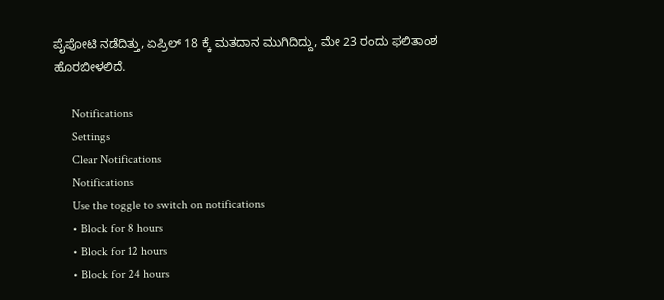ಪೈಪೋಟಿ ನಡೆದಿತ್ತು, ಏಪ್ರಿಲ್ 18 ಕ್ಕೆ ಮತದಾನ ಮುಗಿದಿದ್ದು, ಮೇ 23 ರಂದು ಫಲಿತಾಂಶ ಹೊರಬೀಳಲಿದೆ.

      Notifications
      Settings
      Clear Notifications
      Notifications
      Use the toggle to switch on notifications
      • Block for 8 hours
      • Block for 12 hours
      • Block for 24 hours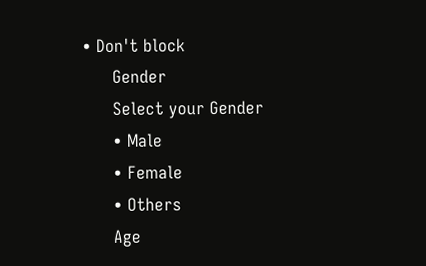• Don't block
      Gender
      Select your Gender
      • Male
      • Female
      • Others
      Age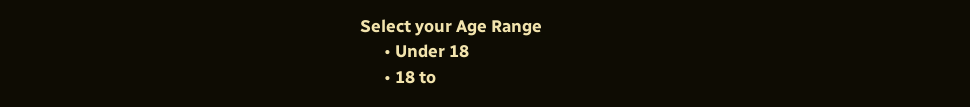Select your Age Range
      • Under 18
      • 18 to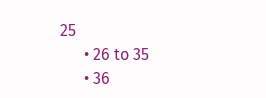25
      • 26 to 35
      • 36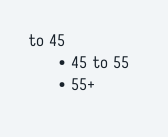to 45
      • 45 to 55
      • 55+